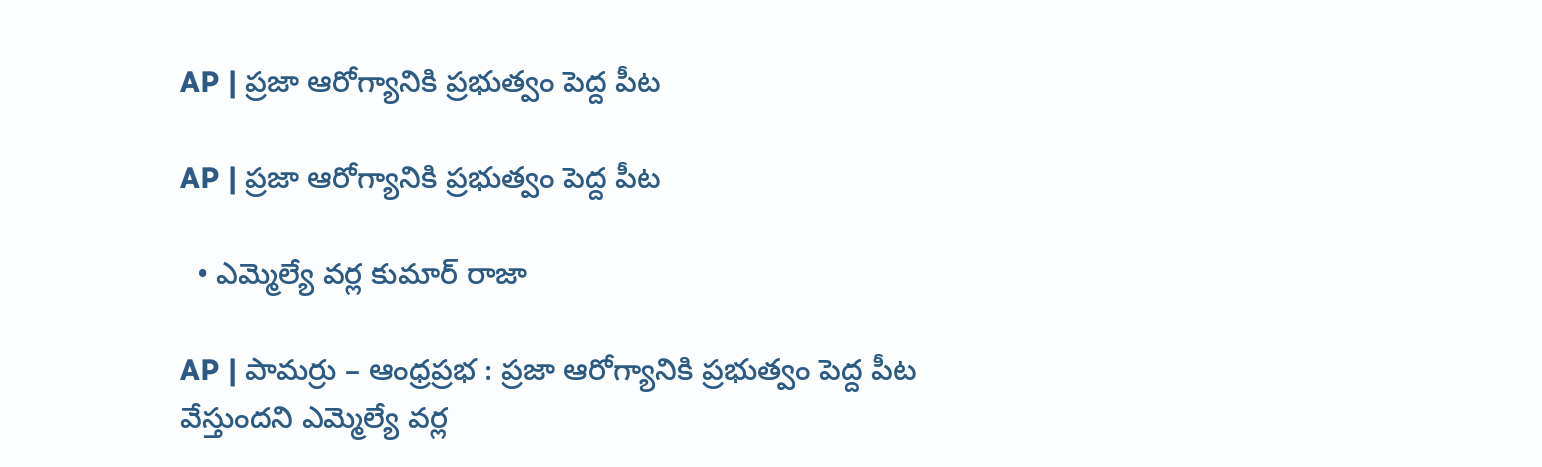AP | ప్రజా ఆరోగ్యానికి ప్రభుత్వం పెద్ద పీట

AP | ప్రజా ఆరోగ్యానికి ప్రభుత్వం పెద్ద పీట

  • ఎమ్మెల్యే వర్ల కుమార్ రాజా

AP | పామర్రు – ఆంధ్రప్రభ : ప్రజా ఆరోగ్యానికి ప్రభుత్వం పెద్ద పీట వేస్తుందని ఎమ్మెల్యే వర్ల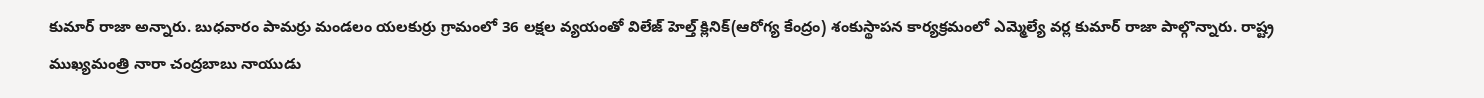కుమార్ రాజా అన్నారు. బుధవారం పామర్రు మండలం యలకుర్రు గ్రామంలో 36 లక్షల వ్యయంతో విలేజ్ హెల్త్ క్లినిక్(ఆరోగ్య కేంద్రం) శంకుస్థాపన కార్యక్రమంలో ఎమ్మెల్యే వర్ల కుమార్ రాజా పాల్గొన్నారు. రాష్ట్ర ముఖ్యమంత్రి నారా చంద్రబాబు నాయుడు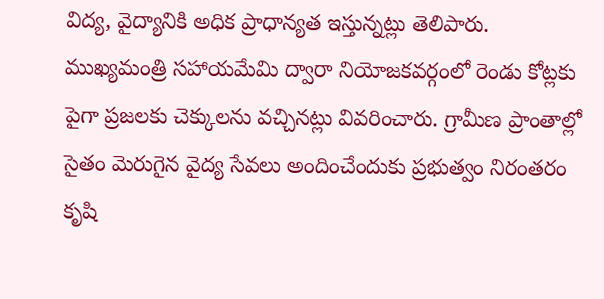విద్య, వైద్యానికి అధిక ప్రాధాన్యత ఇస్తున్నట్లు తెలిపారు. ముఖ్యమంత్రి సహాయమేమి ద్వారా నియోజకవర్గంలో రెండు కోట్లకు పైగా ప్రజలకు చెక్కులను వచ్చినట్లు వివరించారు. గ్రామీణ ప్రాంతాల్లో సైతం మెరుగైన వైద్య సేవలు అందించేందుకు ప్రభుత్వం నిరంతరం కృషి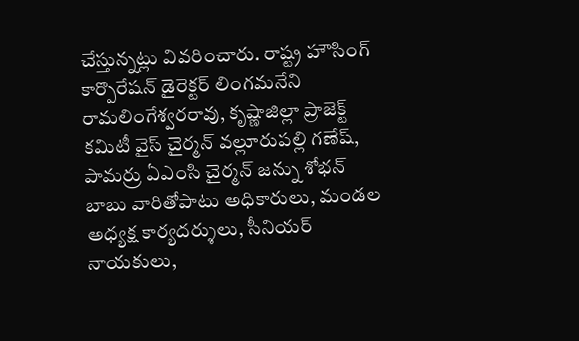చేస్తున్నట్లు వివరించారు. రాష్ట్ర హౌసింగ్ కార్పొరేషన్ డైరెక్టర్ లింగమనేని రామలింగేశ్వరరావు, కృష్ణాజిల్లా ప్రాజెక్ట్ కమిటీ వైస్ చైర్మన్ వల్లూరుపల్లి గణేష్, పామర్రు ఏఎంసి చైర్మన్ జన్ను శోభన్ బాబు వారితోపాటు అధికారులు, మండల అధ్యక్ష కార్యదర్శులు, సీనియర్ నాయకులు,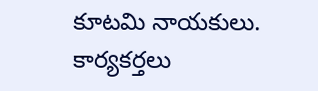కూటమి నాయకులు. కార్యకర్తలు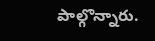పాల్గొన్నారు.